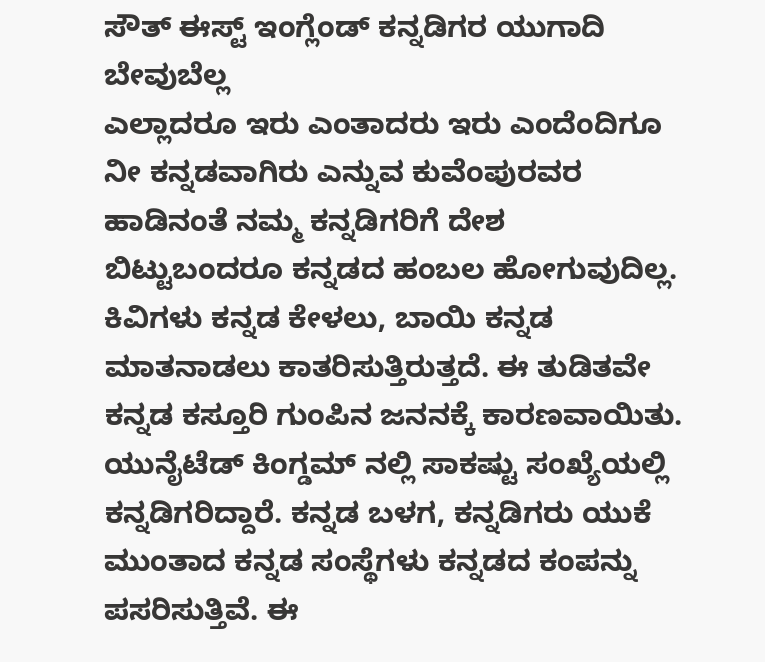ಸೌತ್ ಈಸ್ಟ್ ಇಂಗ್ಲೆಂಡ್ ಕನ್ನಡಿಗರ ಯುಗಾದಿ ಬೇವುಬೆಲ್ಲ
ಎಲ್ಲಾದರೂ ಇರು ಎಂತಾದರು ಇರು ಎಂದೆಂದಿಗೂ ನೀ ಕನ್ನಡವಾಗಿರು ಎನ್ನುವ ಕುವೆಂಪುರವರ ಹಾಡಿನಂತೆ ನಮ್ಮ ಕನ್ನಡಿಗರಿಗೆ ದೇಶ ಬಿಟ್ಟುಬಂದರೂ ಕನ್ನಡದ ಹಂಬಲ ಹೋಗುವುದಿಲ್ಲ. ಕಿವಿಗಳು ಕನ್ನಡ ಕೇಳಲು, ಬಾಯಿ ಕನ್ನಡ ಮಾತನಾಡಲು ಕಾತರಿಸುತ್ತಿರುತ್ತದೆ. ಈ ತುಡಿತವೇ ಕನ್ನಡ ಕಸ್ತೂರಿ ಗುಂಪಿನ ಜನನಕ್ಕೆ ಕಾರಣವಾಯಿತು.
ಯುನೈಟೆಡ್ ಕಿಂಗ್ಡಮ್ ನಲ್ಲಿ ಸಾಕಷ್ಟು ಸಂಖ್ಯೆಯಲ್ಲಿ ಕನ್ನಡಿಗರಿದ್ದಾರೆ. ಕನ್ನಡ ಬಳಗ, ಕನ್ನಡಿಗರು ಯುಕೆ ಮುಂತಾದ ಕನ್ನಡ ಸಂಸ್ಥೆಗಳು ಕನ್ನಡದ ಕಂಪನ್ನು ಪಸರಿಸುತ್ತಿವೆ. ಈ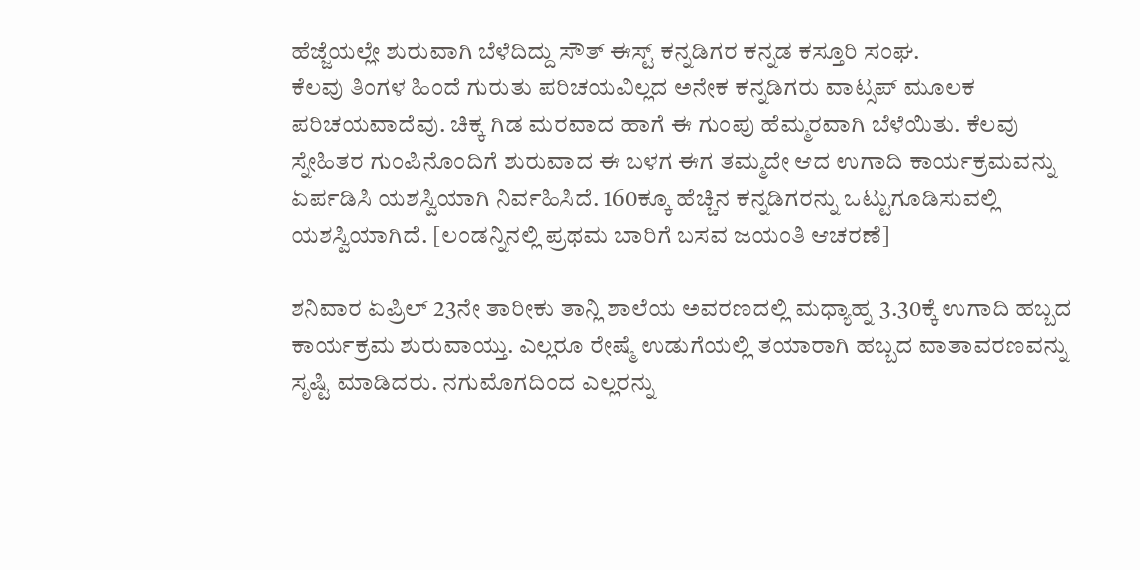ಹೆಜ್ಜೆಯಲ್ಲೇ ಶುರುವಾಗಿ ಬೆಳೆದಿದ್ದು ಸೌತ್ ಈಸ್ಟ್ ಕನ್ನಡಿಗರ ಕನ್ನಡ ಕಸ್ತೂರಿ ಸಂಘ.
ಕೆಲವು ತಿಂಗಳ ಹಿಂದೆ ಗುರುತು ಪರಿಚಯವಿಲ್ಲದ ಅನೇಕ ಕನ್ನಡಿಗರು ವಾಟ್ಸಪ್ ಮೂಲಕ ಪರಿಚಯವಾದೆವು. ಚಿಕ್ಕ ಗಿಡ ಮರವಾದ ಹಾಗೆ ಈ ಗುಂಪು ಹೆಮ್ಮರವಾಗಿ ಬೆಳೆಯಿತು. ಕೆಲವು ಸ್ನೇಹಿತರ ಗುಂಪಿನೊಂದಿಗೆ ಶುರುವಾದ ಈ ಬಳಗ ಈಗ ತಮ್ಮದೇ ಆದ ಉಗಾದಿ ಕಾರ್ಯಕ್ರಮವನ್ನು ಏರ್ಪಡಿಸಿ ಯಶಸ್ವಿಯಾಗಿ ನಿರ್ವಹಿಸಿದೆ. 160ಕ್ಕೂ ಹೆಚ್ಚಿನ ಕನ್ನಡಿಗರನ್ನು ಒಟ್ಟುಗೂಡಿಸುವಲ್ಲಿ ಯಶಸ್ವಿಯಾಗಿದೆ. [ಲಂಡನ್ನಿನಲ್ಲಿ ಪ್ರಥಮ ಬಾರಿಗೆ ಬಸವ ಜಯಂತಿ ಆಚರಣೆ]

ಶನಿವಾರ ಏಪ್ರಿಲ್ 23ನೇ ತಾರೀಕು ತಾನ್ಲಿ ಶಾಲೆಯ ಅವರಣದಲ್ಲಿ ಮಧ್ಯಾಹ್ನ 3.30ಕ್ಕೆ ಉಗಾದಿ ಹಬ್ಬದ ಕಾರ್ಯಕ್ರಮ ಶುರುವಾಯ್ತು. ಎಲ್ಲರೂ ರೇಷ್ಮೆ ಉಡುಗೆಯಲ್ಲಿ ತಯಾರಾಗಿ ಹಬ್ಬದ ವಾತಾವರಣವನ್ನು ಸೃಷ್ಟಿ ಮಾಡಿದರು. ನಗುಮೊಗದಿಂದ ಎಲ್ಲರನ್ನು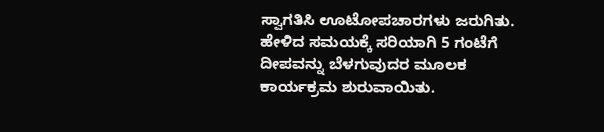ಸ್ವಾಗತಿಸಿ ಊಟೋಪಚಾರಗಳು ಜರುಗಿತು.
ಹೇಳಿದ ಸಮಯಕ್ಕೆ ಸರಿಯಾಗಿ 5 ಗಂಟೆಗೆ ದೀಪವನ್ನು ಬೆಳಗುವುದರ ಮೂಲಕ ಕಾರ್ಯಕ್ರಮ ಶುರುವಾಯಿತು.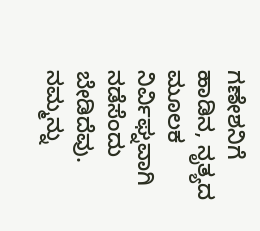ಗಣೇಶನಿಗೆ ಹಾಡಿನ, ನೃತ್ಯದ ಮೂಲಕ ನಿರ್ವಿಘ್ನವಾಗಿ ನಡೆಸೆಂದು ಬೇಡಿದೆವು. ನಮ್ಮನ್ನು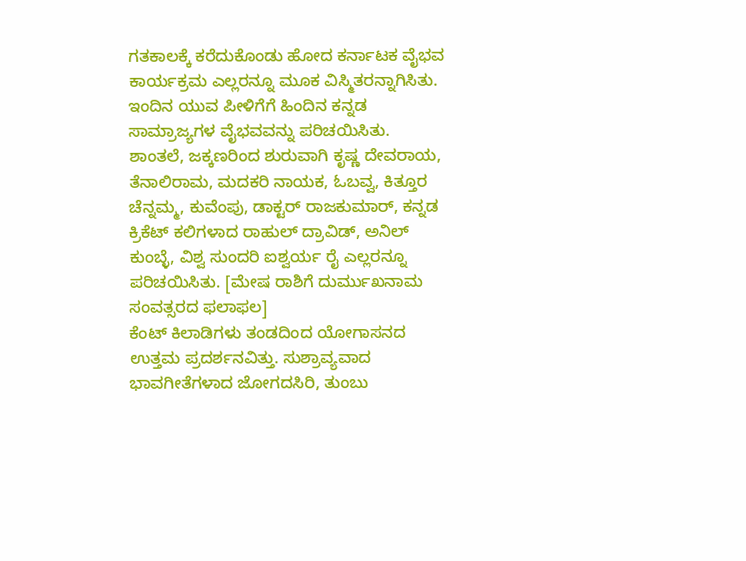ಗತಕಾಲಕ್ಕೆ ಕರೆದುಕೊಂಡು ಹೋದ ಕರ್ನಾಟಕ ವೈಭವ ಕಾರ್ಯಕ್ರಮ ಎಲ್ಲರನ್ನೂ ಮೂಕ ವಿಸ್ಮಿತರನ್ನಾಗಿಸಿತು. ಇಂದಿನ ಯುವ ಪೀಳಿಗೆಗೆ ಹಿಂದಿನ ಕನ್ನಡ ಸಾಮ್ರಾಜ್ಯಗಳ ವೈಭವವನ್ನು ಪರಿಚಯಿಸಿತು.
ಶಾಂತಲೆ, ಜಕ್ಕಣರಿಂದ ಶುರುವಾಗಿ ಕೃಷ್ಣ ದೇವರಾಯ, ತೆನಾಲಿರಾಮ, ಮದಕರಿ ನಾಯಕ, ಓಬವ್ವ, ಕಿತ್ತೂರ ಚೆನ್ನಮ್ಮ, ಕುವೆಂಪು, ಡಾಕ್ಟರ್ ರಾಜಕುಮಾರ್, ಕನ್ನಡ ಕ್ರಿಕೆಟ್ ಕಲಿಗಳಾದ ರಾಹುಲ್ ದ್ರಾವಿಡ್, ಅನಿಲ್ ಕುಂಬ್ಳೆ, ವಿಶ್ವ ಸುಂದರಿ ಐಶ್ವರ್ಯ ರೈ ಎಲ್ಲರನ್ನೂ ಪರಿಚಯಿಸಿತು. [ಮೇಷ ರಾಶಿಗೆ ದುರ್ಮುಖನಾಮ ಸಂವತ್ಸರದ ಫಲಾಫಲ]
ಕೆಂಟ್ ಕಿಲಾಡಿಗಳು ತಂಡದಿಂದ ಯೋಗಾಸನದ ಉತ್ತಮ ಪ್ರದರ್ಶನವಿತ್ತು. ಸುಶ್ರಾವ್ಯವಾದ ಭಾವಗೀತೆಗಳಾದ ಜೋಗದಸಿರಿ, ತುಂಬು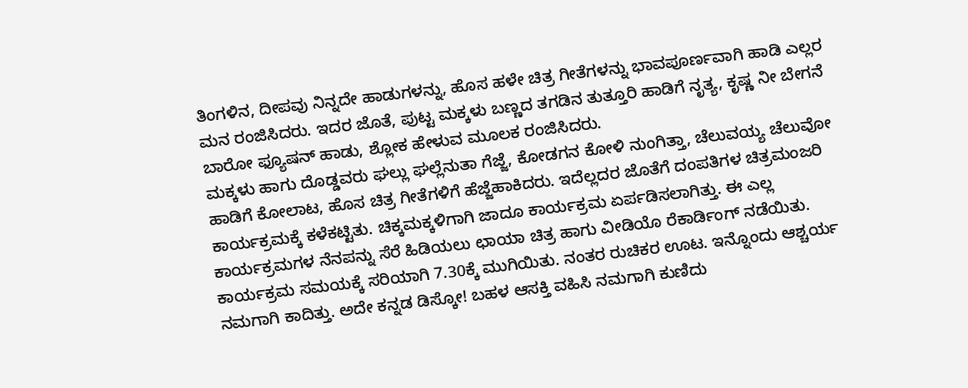ತಿಂಗಳಿನ, ದೀಪವು ನಿನ್ನದೇ ಹಾಡುಗಳನ್ನು, ಹೊಸ ಹಳೇ ಚಿತ್ರ ಗೀತೆಗಳನ್ನು ಭಾವಪೂರ್ಣವಾಗಿ ಹಾಡಿ ಎಲ್ಲರ ಮನ ರಂಜಿಸಿದರು. ಇದರ ಜೊತೆ, ಪುಟ್ಟ ಮಕ್ಕಳು ಬಣ್ಣದ ತಗಡಿನ ತುತ್ತೂರಿ ಹಾಡಿಗೆ ನೃತ್ಯ, ಕೃಷ್ಣ ನೀ ಬೇಗನೆ ಬಾರೋ ಫ್ಯೂಷನ್ ಹಾಡು, ಶ್ಲೋಕ ಹೇಳುವ ಮೂಲಕ ರಂಜಿಸಿದರು.
ಮಕ್ಕಳು ಹಾಗು ದೊಡ್ಡವರು ಘಲ್ಲು ಘಲ್ಲೆನುತಾ ಗೆಜ್ಜೆ, ಕೋಡಗನ ಕೋಳಿ ನುಂಗಿತ್ತಾ, ಚೆಲುವಯ್ಯ ಚೆಲುವೋ ಹಾಡಿಗೆ ಕೋಲಾಟ, ಹೊಸ ಚಿತ್ರ ಗೀತೆಗಳಿಗೆ ಹೆಜ್ಜೆಹಾಕಿದರು. ಇದೆಲ್ಲದರ ಜೊತೆಗೆ ದಂಪತಿಗಳ ಚಿತ್ರಮಂಜರಿ ಕಾರ್ಯಕ್ರಮಕ್ಕೆ ಕಳೆಕಟ್ಟಿತು. ಚಿಕ್ಕಮಕ್ಕಳಿಗಾಗಿ ಜಾದೂ ಕಾರ್ಯಕ್ರಮ ಏರ್ಪಡಿಸಲಾಗಿತ್ತು. ಈ ಎಲ್ಲ ಕಾರ್ಯಕ್ರಮಗಳ ನೆನಪನ್ನು ಸೆರೆ ಹಿಡಿಯಲು ಛಾಯಾ ಚಿತ್ರ ಹಾಗು ವೀಡಿಯೊ ರೆಕಾರ್ಡಿಂಗ್ ನಡೆಯಿತು.
ಕಾರ್ಯಕ್ರಮ ಸಮಯಕ್ಕೆ ಸರಿಯಾಗಿ 7.30ಕ್ಕೆ ಮುಗಿಯಿತು. ನಂತರ ರುಚಿಕರ ಊಟ. ಇನ್ನೊಂದು ಆಶ್ಚರ್ಯ ನಮಗಾಗಿ ಕಾದಿತ್ತು. ಅದೇ ಕನ್ನಡ ಡಿಸ್ಕೋ! ಬಹಳ ಆಸಕ್ತಿ ವಹಿಸಿ ನಮಗಾಗಿ ಕುಣಿದು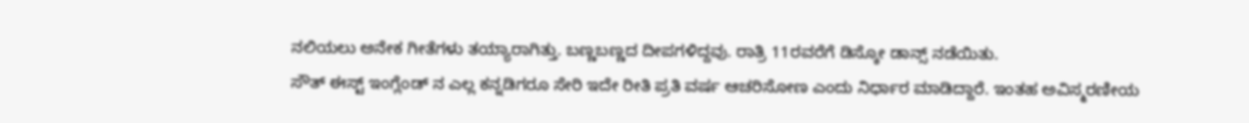ನಲಿಯಲು ಅನೇಕ ಗೀತೆಗಳು ತಯ್ಯಾರಾಗಿತ್ತು. ಬಣ್ಣಬಣ್ಣದ ದೀಪಗಳಿದ್ದವು. ರಾತ್ರಿ 11ರವರೆಗೆ ಡಿಸ್ಕೋ ಡಾನ್ಸ್ ನಡೆಯಿತು.
ಸೌತ್ ಈಸ್ಟ್ ಇಂಗ್ಲೆಂಡ್ ನ ಎಲ್ಲ ಕನ್ನಡಿಗರೂ ಸೇರಿ ಇದೇ ರೀತಿ ಪ್ರತಿ ವರ್ಷ ಆಚರಿಸೋಣ ಎಂದು ನಿರ್ಧಾರ ಮಾಡಿದ್ದಾರೆ. ಇಂತಹ ಅವಿಸ್ಮರಣೀಯ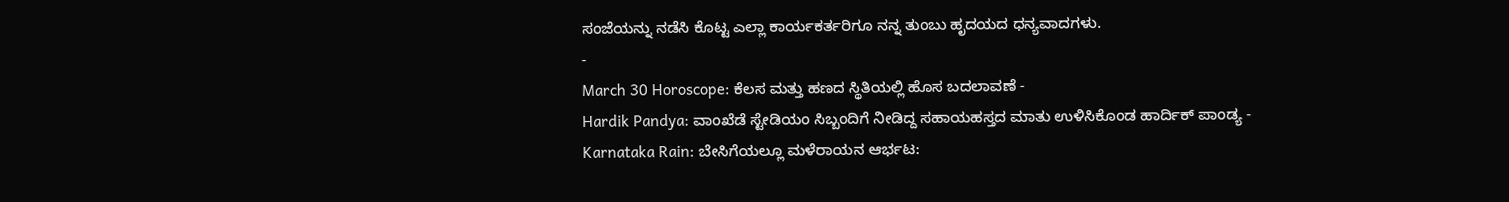ಸಂಜೆಯನ್ನು ನಡೆಸಿ ಕೊಟ್ಟ ಎಲ್ಲಾ ಕಾರ್ಯಕರ್ತರಿಗೂ ನನ್ನ ತುಂಬು ಹೃದಯದ ಧನ್ಯವಾದಗಳು.
-
March 30 Horoscope: ಕೆಲಸ ಮತ್ತು ಹಣದ ಸ್ಥಿತಿಯಲ್ಲಿ ಹೊಸ ಬದಲಾವಣೆ -
Hardik Pandya: ವಾಂಖೆಡೆ ಸ್ಟೇಡಿಯಂ ಸಿಬ್ಬಂದಿಗೆ ನೀಡಿದ್ದ ಸಹಾಯಹಸ್ತದ ಮಾತು ಉಳಿಸಿಕೊಂಡ ಹಾರ್ದಿಕ್ ಪಾಂಡ್ಯ -
Karnataka Rain: ಬೇಸಿಗೆಯಲ್ಲೂ ಮಳೆರಾಯನ ಆರ್ಭಟ: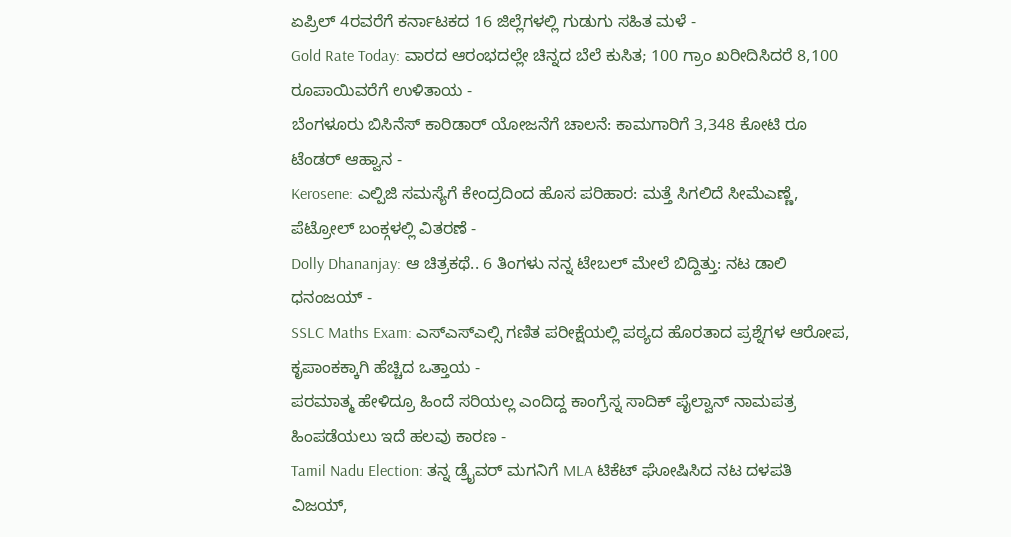ಏಪ್ರಿಲ್ 4ರವರೆಗೆ ಕರ್ನಾಟಕದ 16 ಜಿಲ್ಲೆಗಳಲ್ಲಿ ಗುಡುಗು ಸಹಿತ ಮಳೆ -
Gold Rate Today: ವಾರದ ಆರಂಭದಲ್ಲೇ ಚಿನ್ನದ ಬೆಲೆ ಕುಸಿತ; 100 ಗ್ರಾಂ ಖರೀದಿಸಿದರೆ 8,100 ರೂಪಾಯಿವರೆಗೆ ಉಳಿತಾಯ -
ಬೆಂಗಳೂರು ಬಿಸಿನೆಸ್ ಕಾರಿಡಾರ್ ಯೋಜನೆಗೆ ಚಾಲನೆ: ಕಾಮಗಾರಿಗೆ 3,348 ಕೋಟಿ ರೂ ಟೆಂಡರ್ ಆಹ್ವಾನ -
Kerosene: ಎಲ್ಪಿಜಿ ಸಮಸ್ಯೆಗೆ ಕೇಂದ್ರದಿಂದ ಹೊಸ ಪರಿಹಾರ: ಮತ್ತೆ ಸಿಗಲಿದೆ ಸೀಮೆಎಣ್ಣೆ, ಪೆಟ್ರೋಲ್ ಬಂಕ್ಗಳಲ್ಲಿ ವಿತರಣೆ -
Dolly Dhananjay: ಆ ಚಿತ್ರಕಥೆ.. 6 ತಿಂಗಳು ನನ್ನ ಟೇಬಲ್ ಮೇಲೆ ಬಿದ್ದಿತ್ತು: ನಟ ಡಾಲಿ ಧನಂಜಯ್ -
SSLC Maths Exam: ಎಸ್ಎಸ್ಎಲ್ಸಿ ಗಣಿತ ಪರೀಕ್ಷೆಯಲ್ಲಿ ಪಠ್ಯದ ಹೊರತಾದ ಪ್ರಶ್ನೆಗಳ ಆರೋಪ, ಕೃಪಾಂಕಕ್ಕಾಗಿ ಹೆಚ್ಚಿದ ಒತ್ತಾಯ -
ಪರಮಾತ್ಮ ಹೇಳಿದ್ರೂ ಹಿಂದೆ ಸರಿಯಲ್ಲ ಎಂದಿದ್ದ ಕಾಂಗ್ರೆಸ್ನ ಸಾದಿಕ್ ಪೈಲ್ವಾನ್ ನಾಮಪತ್ರ ಹಿಂಪಡೆಯಲು ಇದೆ ಹಲವು ಕಾರಣ -
Tamil Nadu Election: ತನ್ನ ಡ್ರೈವರ್ ಮಗನಿಗೆ MLA ಟಿಕೆಟ್ ಘೋಷಿಸಿದ ನಟ ದಳಪತಿ ವಿಜಯ್,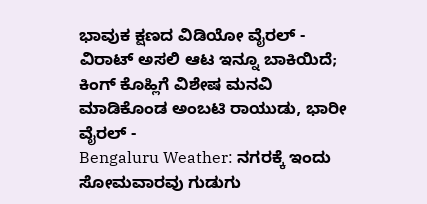ಭಾವುಕ ಕ್ಷಣದ ವಿಡಿಯೋ ವೈರಲ್ -
ವಿರಾಟ್ ಅಸಲಿ ಆಟ ಇನ್ನೂ ಬಾಕಿಯಿದೆ; ಕಿಂಗ್ ಕೊಹ್ಲಿಗೆ ವಿಶೇಷ ಮನವಿ ಮಾಡಿಕೊಂಡ ಅಂಬಟಿ ರಾಯುಡು, ಭಾರೀ ವೈರಲ್ -
Bengaluru Weather: ನಗರಕ್ಕೆ ಇಂದು ಸೋಮವಾರವು ಗುಡುಗು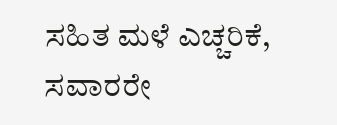ಸಹಿತ ಮಳೆ ಎಚ್ಚರಿಕೆ, ಸವಾರರೇ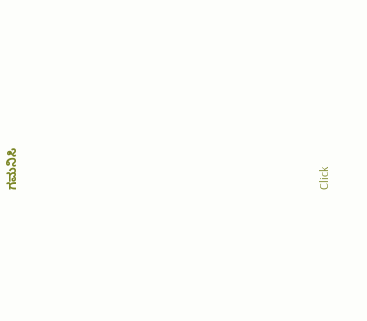ಗಮನಿಸಿ












Click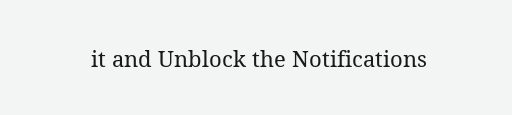it and Unblock the Notifications